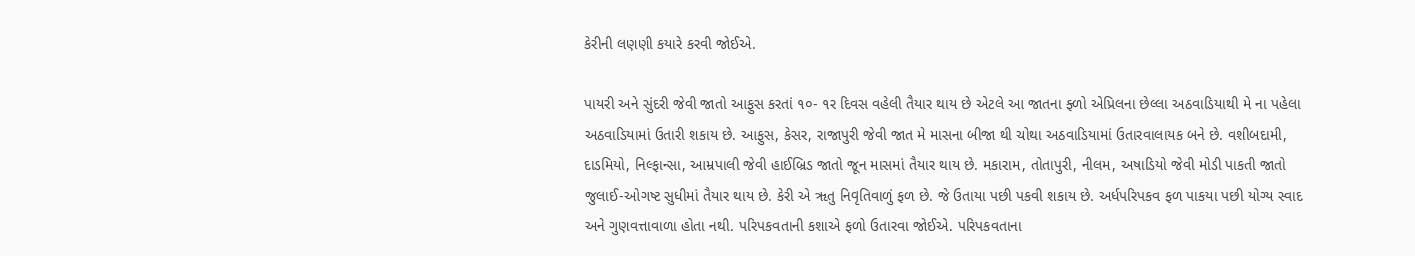કેરીની લણણી કયારે કરવી જોઈએ.

પાયરી અને સુંદરી જેવી જાતો આફુસ કરતાં ૧૦- ૧ર દિવસ વહેલી તૈયાર થાય છે એટલે આ જાતના ફ્ળો એપ્રિલના છેલ્લા અઠવાડિયાથી મે ના પહેલા અઠવાડિયામાં ઉતારી શકાય છે. આફુસ, કેસર, રાજાપુરી જેવી જાત મે માસના બીજા થી ચોથા અઠવાડિયામાં ઉતારવાલાયક બને છે. વશીબદામી, દાડમિયો, નિલ્ફાન્સા, આમ્રપાલી જેવી હાઈબ્રિડ જાતો જૂન માસમાં તૈયાર થાય છે. મકારામ, તોતાપુરી, નીલમ, અષાડિયો જેવી મોડી પાકતી જાતો જુલાઈ-ઓગષ્ટ સુધીમાં તૈયાર થાય છે. કેરી એ ૠતુ નિવૃતિવાળું ફળ છે. જે ઉતાયા પછી પકવી શકાય છે. અર્ધપરિપકવ ફળ પાકયા પછી યોગ્ય સ્વાદ અને ગુણવત્તાવાળા હોતા નથી. પરિપકવતાની કશાએ ફળો ઉતારવા જોઈએ. પરિપકવતાના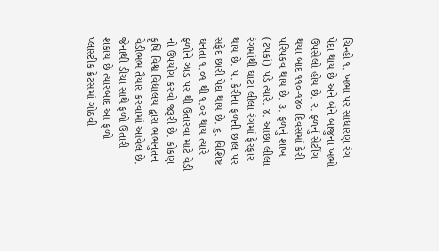ચિન્હો ૧. ખભા પર સાધારણ રંગ પેદા થાય છે અને બંને બાજુના ખભો ઉપસેલો હોય છે. ર. ફ્ળનું સેટીંગ થયા બાદ ૧૧૦-૧૪૦ દિવસમાં કેરી પરિપકવ થાય છે. ૩. ફળનું શાખ (ટપકાં) પડે ત્યારે. ૪. આછા લીલા રંગમાંથી ઘાટા લીલા રંગમાં ફેરફાર થાય છે. ૫. કેરીના ફળની છાલ પર સફેદ છારી પેદા થાય છે. ૬. વિશિષ્ટ ઘનતા ૧.૦૧ થી ૧.૦ર થાય ત્યારે ફ્ળોને ઝાડ પર થી ઉતારવા માટે વેડી નો ઉપયોગ કરવો જરૂરી છે. કોકણ કૃષિ વિશ્વ વિદ્યાલય દ્વારા ભભનુતન વેડીભભ તૈયાર કરવામાં આવેલ છે. જેનાથી ડીચા સાથે ફળો ઉતારી શકાય છે ત્યારબાદ આ ફળો પ્લાસ્ટીક ક્રેટસમાં ગોઠવી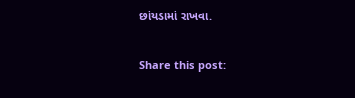છાંયડામાં રાખવા.

Share this post: